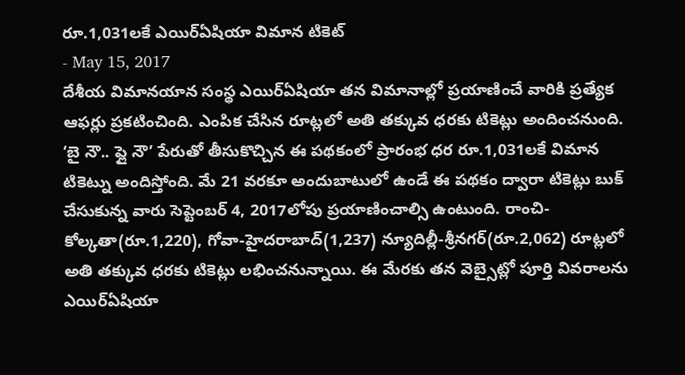రూ.1,031లకే ఎయిర్ఏషియా విమాన టికెట్
- May 15, 2017
దేశీయ విమానయాన సంస్థ ఎయిర్ఏషియా తన విమానాల్లో ప్రయాణించే వారికి ప్రత్యేక ఆఫర్లు ప్రకటించింది. ఎంపిక చేసిన రూట్లలో అతి తక్కువ ధరకు టికెట్లు అందించనుంది. ‘బై నౌ.. ఫ్లై నౌ’ పేరుతో తీసుకొచ్చిన ఈ పథకంలో ప్రారంభ ధర రూ.1,031లకే విమాన టికెట్ను అందిస్తోంది. మే 21 వరకూ అందుబాటులో ఉండే ఈ పథకం ద్వారా టికెట్లు బుక్ చేసుకున్న వారు సెప్టెంబర్ 4, 2017లోపు ప్రయాణించాల్సి ఉంటుంది. రాంచి-కోల్కతా(రూ.1,220), గోవా-హైదరాబాద్(1,237) న్యూదిల్లీ-శ్రీనగర్(రూ.2,062) రూట్లలో అతి తక్కువ ధరకు టికెట్లు లభించనున్నాయి. ఈ మేరకు తన వెబ్సైట్లో పూర్తి వివరాలను ఎయిర్ఏషియా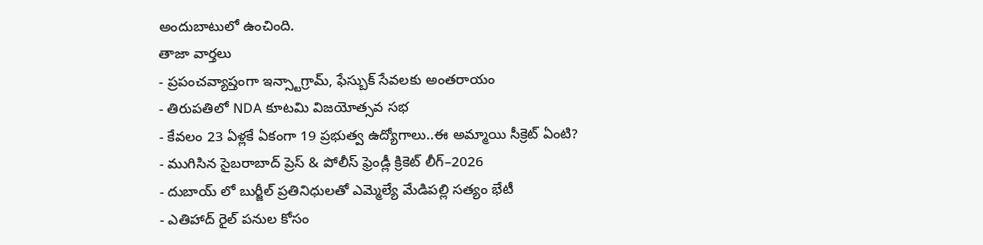అందుబాటులో ఉంచింది.
తాజా వార్తలు
- ప్రపంచవ్యాప్తంగా ఇన్స్టాగ్రామ్, ఫేస్బుక్ సేవలకు అంతరాయం
- తిరుపతిలో NDA కూటమి విజయోత్సవ సభ
- కేవలం 23 ఏళ్లకే ఏకంగా 19 ప్రభుత్వ ఉద్యోగాలు..ఈ అమ్మాయి సీక్రెట్ ఏంటి?
- ముగిసిన సైబరాబాద్ ప్రెస్ & పోలీస్ ఫ్రెండ్లీ క్రికెట్ లీగ్–2026
- దుబాయ్ లో బుర్జీల్ ప్రతినిధులతో ఎమ్మెల్యే మేడిపల్లి సత్యం భేటీ
- ఎతిహాద్ రైల్ పనుల కోసం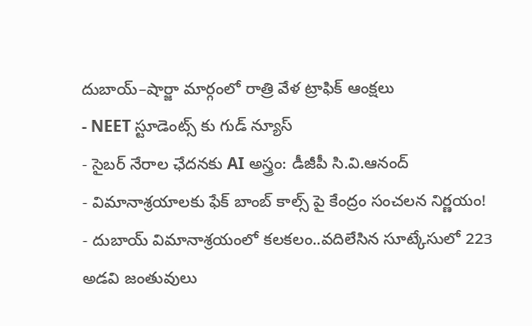దుబాయ్–షార్జా మార్గంలో రాత్రి వేళ ట్రాఫిక్ ఆంక్షలు
- NEET స్టూడెంట్స్ కు గుడ్ న్యూస్
- సైబర్ నేరాల ఛేదనకు AI అస్త్రం: డీజీపీ సి.వి.ఆనంద్
- విమానాశ్రయాలకు ఫేక్ బాంబ్ కాల్స్ పై కేంద్రం సంచలన నిర్ణయం!
- దుబాయ్ విమానాశ్రయంలో కలకలం..వదిలేసిన సూట్కేసులో 223 అడవి జంతువులు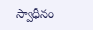స్వాధీనం